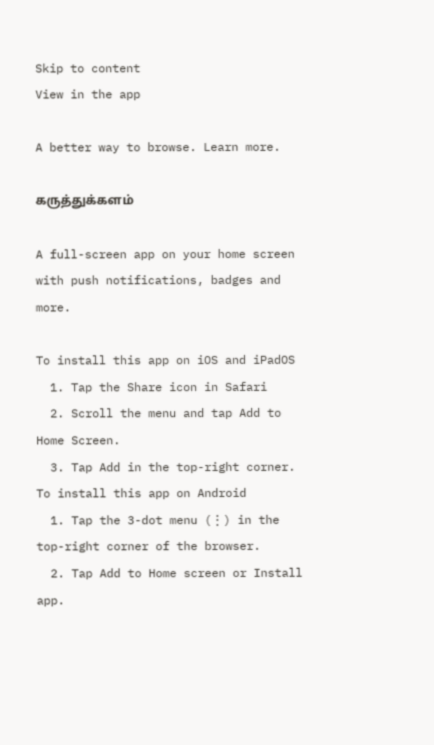Skip to content
View in the app

A better way to browse. Learn more.

கருத்துக்களம்

A full-screen app on your home screen with push notifications, badges and more.

To install this app on iOS and iPadOS
  1. Tap the Share icon in Safari
  2. Scroll the menu and tap Add to Home Screen.
  3. Tap Add in the top-right corner.
To install this app on Android
  1. Tap the 3-dot menu (⋮) in the top-right corner of the browser.
  2. Tap Add to Home screen or Install app.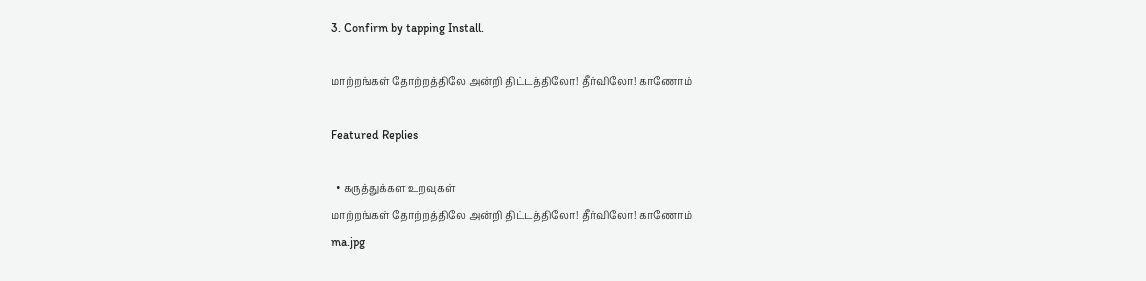3. Confirm by tapping Install.

மாற்றங்கள் தோற்றத்திலே அன்றி திட்டத்திலோ! தீர்விலோ! காணோம்

Featured Replies

  • கருத்துக்கள உறவுகள்
மாற்றங்கள் தோற்றத்திலே அன்றி திட்டத்திலோ! தீர்விலோ! காணோம்
ma.jpg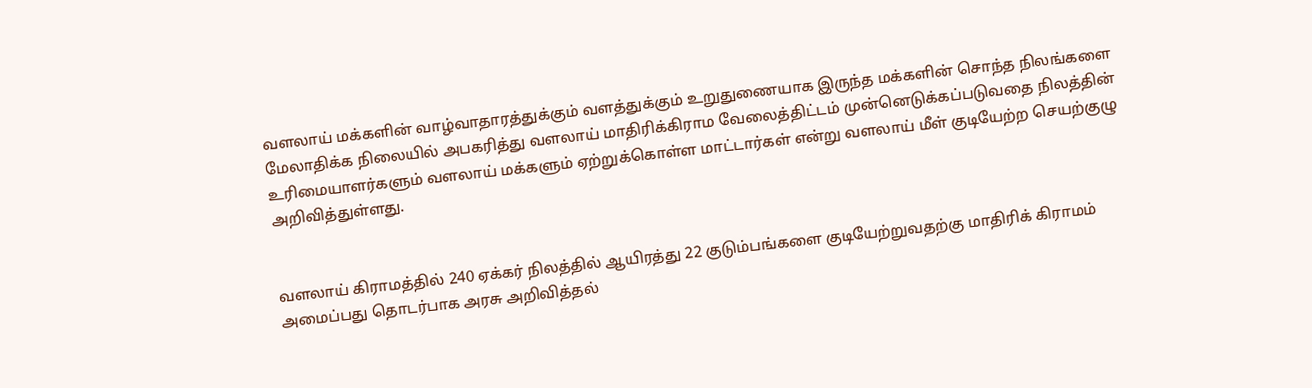வளலாய் மக்களின் வாழ்வாதாரத்துக்கும் வளத்துக்கும் உறுதுணையாக இருந்த மக்களின் சொந்த நிலங்களை மேலாதிக்க நிலையில் அபகரித்து வளலாய் மாதிரிக்கிராம வேலைத்திட்டம் முன்னெடுக்கப்படுவதை நிலத்தின் உரிமையாளர்களும் வளலாய் மக்களும் ஏற்றுக்கொள்ள மாட்டார்கள் என்று வளலாய் மீள் குடியேற்ற செயற்குழு அறிவித்துள்ளது.


வளலாய் கிராமத்தில் 240 ஏக்கர் நிலத்தில் ஆயிரத்து 22 குடும்பங்களை குடியேற்றுவதற்கு மாதிரிக் கிராமம் அமைப்பது தொடர்பாக அரசு அறிவித்தல்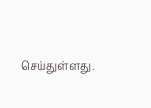செய்துள்ளது.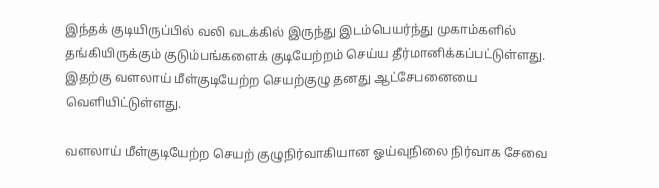இந்தக் குடியிருப்பில் வலி வடக்கில் இருந்து இடம்பெயர்ந்து முகாம்களில் தங்கியிருக்கும் குடும்பங்களைக் குடியேற்றம் செய்ய தீர்மானிக்கப்பட்டுள்ளது. இதற்கு வளலாய் மீள்குடியேற்ற செயற்குழு தனது ஆட்சேபனையை வெளியிட்டுள்ளது.

வளலாய் மீள்குடியேற்ற செயற் குழுநிர்வாகியான ஓய்வுநிலை நிர்வாக சேவை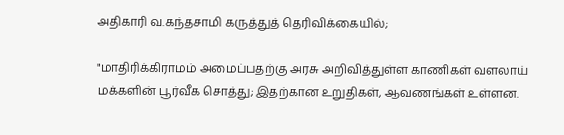அதிகாரி வ.கந்தசாமி கருத்துத் தெரிவிக்கையில்;

"மாதிரிக்கிராமம் அமைப்பதற்கு அரசு அறிவித்துள்ள காணிகள் வளலாய் மக்களின் பூர்வீக சொத்து; இதற்கான உறுதிகள், ஆவணங்கள் உள்ளன.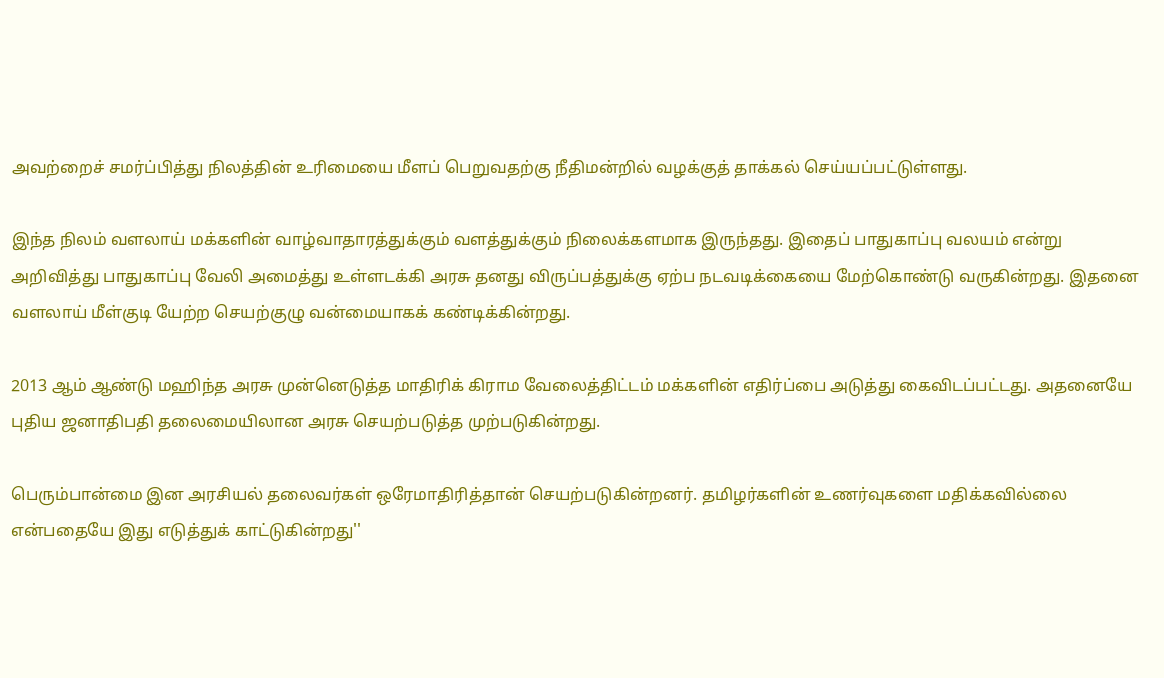அவற்றைச் சமர்ப்பித்து நிலத்தின் உரிமையை மீளப் பெறுவதற்கு நீதிமன்றில் வழக்குத் தாக்கல் செய்யப்பட்டுள்ளது.

இந்த நிலம் வளலாய் மக்களின் வாழ்வாதாரத்துக்கும் வளத்துக்கும் நிலைக்களமாக இருந்தது. இதைப் பாதுகாப்பு வலயம் என்று அறிவித்து பாதுகாப்பு வேலி அமைத்து உள்ளடக்கி அரசு தனது விருப்பத்துக்கு ஏற்ப நடவடிக்கையை மேற்கொண்டு வருகின்றது. இதனை வளலாய் மீள்குடி யேற்ற செயற்குழு வன்மையாகக் கண்டிக்கின்றது.

2013 ஆம் ஆண்டு மஹிந்த அரசு முன்னெடுத்த மாதிரிக் கிராம வேலைத்திட்டம் மக்களின் எதிர்ப்பை அடுத்து கைவிடப்பட்டது. அதனையே புதிய ஜனாதிபதி தலைமையிலான அரசு செயற்படுத்த முற்படுகின்றது.

பெரும்பான்மை இன அரசியல் தலைவர்கள் ஒரேமாதிரித்தான் செயற்படுகின்றனர். தமிழர்களின் உணர்வுகளை மதிக்கவில்லை என்பதையே இது எடுத்துக் காட்டுகின்றது''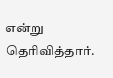என்று தெரிவித்தார்.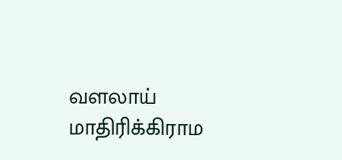வளலாய் மாதிரிக்கிராம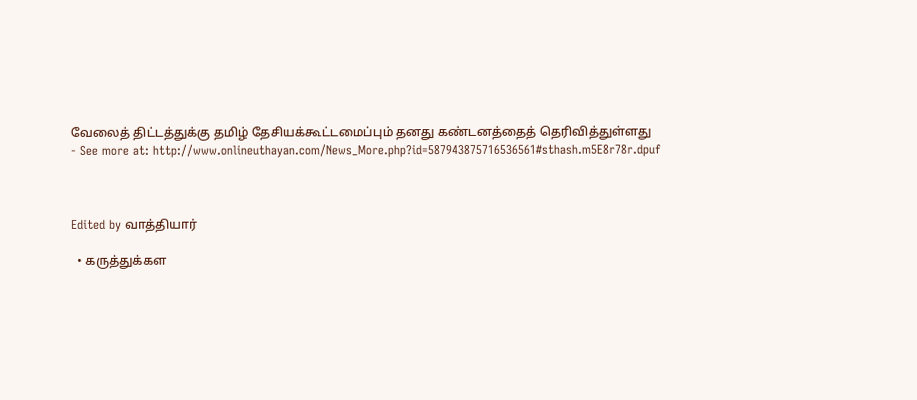வேலைத் திட்டத்துக்கு தமிழ் தேசியக்கூட்டமைப்பும் தனது கண்டனத்தைத் தெரிவித்துள்ளது
- See more at: http://www.onlineuthayan.com/News_More.php?id=587943875716536561#sthash.m5E8r78r.dpuf



Edited by வாத்தியார்

  • கருத்துக்கள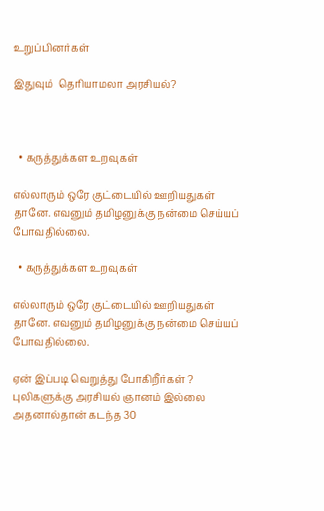உறுப்பினர்கள்

இதுவும்  தெரியாமலா அரசியல்?



  • கருத்துக்கள உறவுகள்

எல்லாரும் ஒரே குட்டையில் ஊறியதுகள் தானே. எவனும் தமிழனுக்கு நன்மை செய்யப் போவதில்லை.

  • கருத்துக்கள உறவுகள்

எல்லாரும் ஒரே குட்டையில் ஊறியதுகள் தானே. எவனும் தமிழனுக்கு நன்மை செய்யப் போவதில்லை.

ஏன் இப்படி வெறுத்து போகிறீர்கள் ?
புலிகளுக்கு அரசியல் ஞானம் இல்லை அதனால்தான் கடந்த 30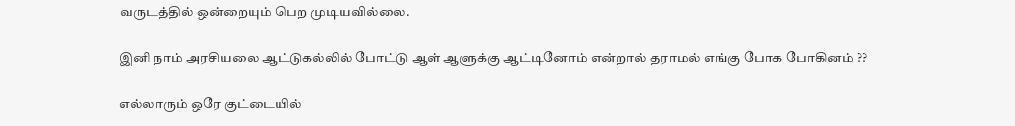வருடத்தில் ஒன்றையும் பெற முடியவில்லை.

இனி நாம் அரசியலை ஆட்டுகல்லில் போட்டு ஆள் ஆளுக்கு ஆட்டினோம் என்றால் தராமல் எங்கு போக போகினம் ??

எல்லாரும் ஒரே குட்டையில்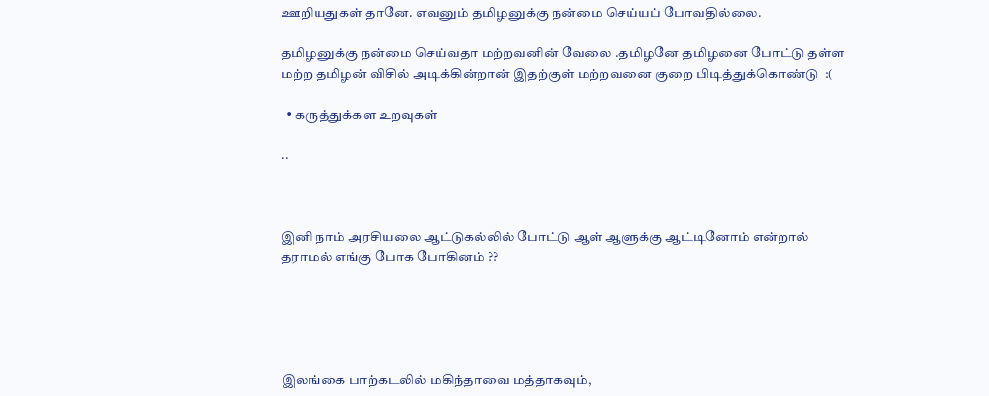ஊறியதுகள் தானே. எவனும் தமிழனுக்கு நன்மை செய்யப் போவதில்லை.

தமிழனுக்கு நன்மை செய்வதா மற்றவனின் வேலை .தமிழனே தமிழனை போட்டு தள்ள மற்ற தமிழன் விசில் அடிக்கின்றான் இதற்குள் மற்றவனை குறை பிடித்துக்கொண்டு  :(

  • கருத்துக்கள உறவுகள்

..



இனி நாம் அரசியலை ஆட்டுகல்லில் போட்டு ஆள் ஆளுக்கு ஆட்டினோம் என்றால் தராமல் எங்கு போக போகினம் ??





இலங்கை பாற்கடலில் மகிந்தாவை மத்தாகவும்,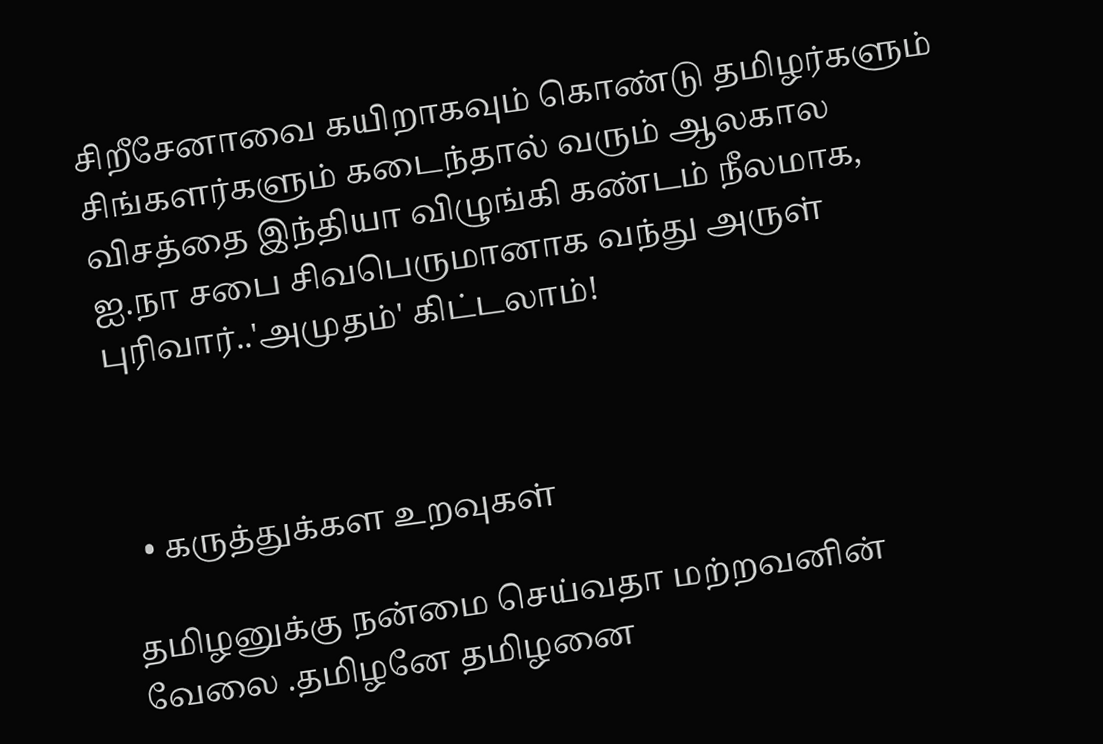சிறீசேனாவை கயிறாகவும் கொண்டு தமிழர்களும் சிங்களர்களும் கடைந்தால் வரும் ஆலகால விசத்தை இந்தியா விழுங்கி கண்டம் நீலமாக, ஐ.நா சபை சிவபெருமானாக வந்து அருள் புரிவார்..'அமுதம்' கிட்டலாம்!



  • கருத்துக்கள உறவுகள்

தமிழனுக்கு நன்மை செய்வதா மற்றவனின் வேலை .தமிழனே தமிழனை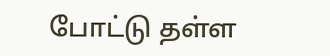போட்டு தள்ள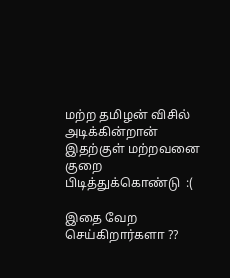மற்ற தமிழன் விசில் அடிக்கின்றான் இதற்குள் மற்றவனை குறை பிடித்துக்கொண்டு  :(

இதை வேற செய்கிறார்களா ??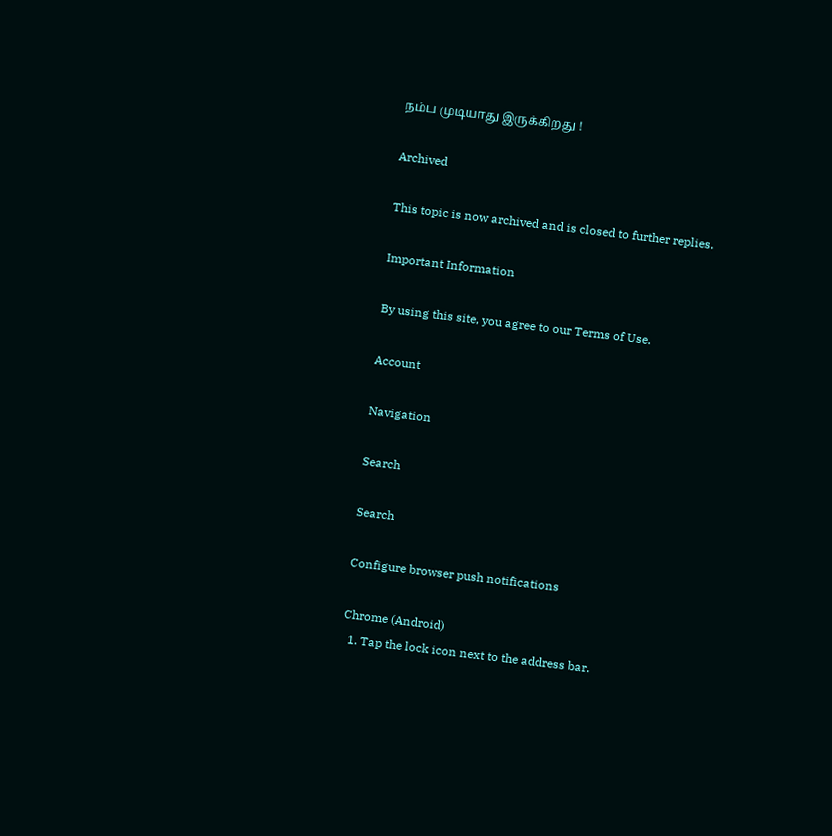நம்ப முடியாது இருக்கிறது !

Archived

This topic is now archived and is closed to further replies.

Important Information

By using this site, you agree to our Terms of Use.

Account

Navigation

Search

Search

Configure browser push notifications

Chrome (Android)
  1. Tap the lock icon next to the address bar.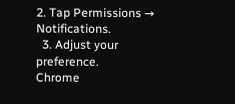2. Tap Permissions → Notifications.
  3. Adjust your preference.
Chrome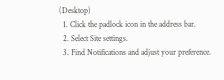(Desktop)
  1. Click the padlock icon in the address bar.
  2. Select Site settings.
  3. Find Notifications and adjust your preference.